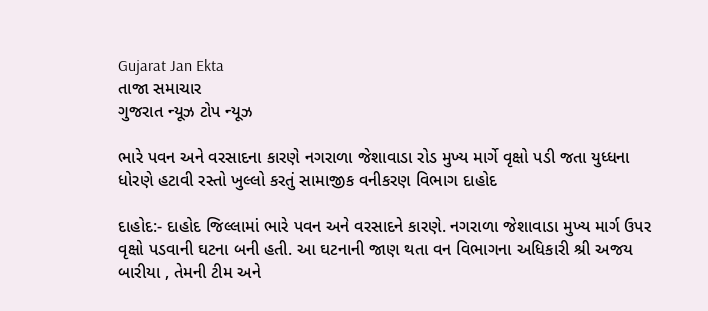Gujarat Jan Ekta
તાજા સમાચાર
ગુજરાત ન્યૂઝ ટોપ ન્યૂઝ

ભારે પવન અને વરસાદના કારણે નગરાળા જેશાવાડા રોડ મુખ્ય માર્ગે વૃક્ષો પડી જતા યુધ્ધના ધોરણે હટાવી રસ્તો ખુલ્લો કરતું સામાજીક વનીકરણ વિભાગ દાહોદ

દાહોદ:- દાહોદ જિલ્લામાં ભારે પવન અને વરસાદને કારણે. નગરાળા જેશાવાડા મુખ્ય માર્ગ ઉપર વૃક્ષો પડવાની ઘટના બની હતી. આ ઘટનાની જાણ થતા વન વિભાગના અધિકારી શ્રી અજય બારીયા , તેમની ટીમ અને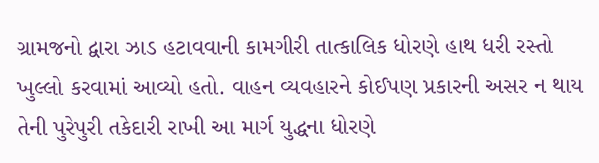ગ્રામજનો દ્વારા ઝાડ હટાવવાની કામગીરી તાત્કાલિક ધોરણે હાથ ધરી રસ્તો ખુલ્લો કરવામાં આવ્યો હતો. વાહન વ્યવહારને કોઈપણ પ્રકારની અસર ન થાય તેની પુરેપુરી તકેદારી રાખી આ માર્ગ યુદ્ધના ધોરણે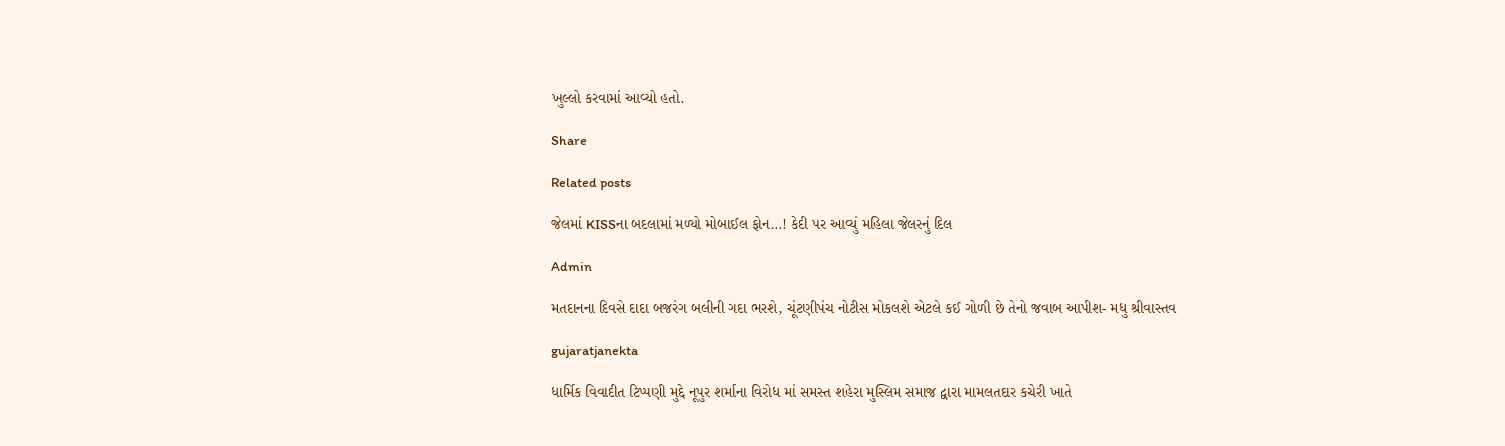ખુલ્લો કરવામાં આવ્યો હતો.

Share

Related posts

જેલમાં KISSના બદલામાં મળ્યો મોબાઈલ ફોન…! કેદી પર આવ્યું મહિલા જેલરનું દિલ

Admin

મતદાનના દિવસે દાદા બજરંગ બલીની ગદા ભરશે, ચૂંટણીપંચ નોટીસ મોકલશે એટલે કઈ ગોળી છે તેનો જવાબ આપીશ- મધુ શ્રીવાસ્તવ

gujaratjanekta

ધાર્મિક વિવાદીત ટિપ્પણી મુદ્દે નૂપુર શર્માના વિરોધ માં સમસ્ત શહેરા મુસ્લિમ સમાજ દ્વારા મામલતદાર કચેરી ખાતે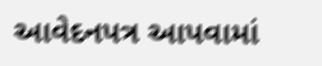આવેદનપત્ર આપવામાં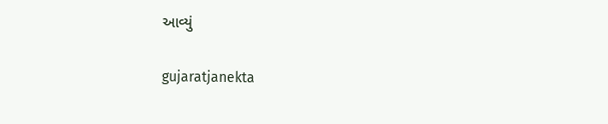આવ્યું

gujaratjanekta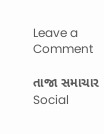Leave a Comment

તાજા સમાચાર
Social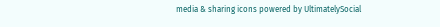media & sharing icons powered by UltimatelySocial